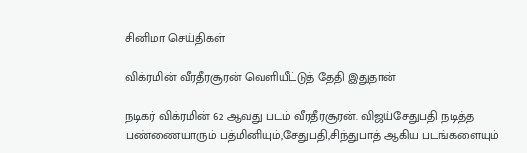சினிமா செய்திகள்

விக்ரமின் வீரதீரசூரன் வெளியீட்டுத் தேதி இதுதான்

நடிகர் விக்ரமின் 62 ஆவது படம் வீரதீரசூரன். விஜய்சேதுபதி நடித்த பண்ணையாரும் பத்மினியும்,சேதுபதி,சிந்துபாத் ஆகிய படங்களையும்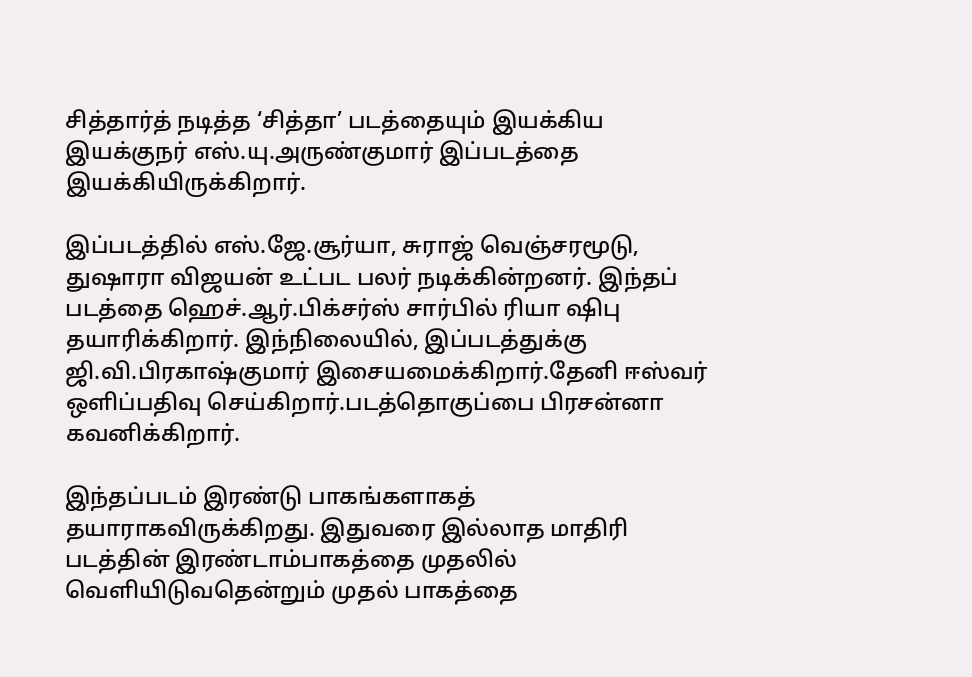சித்தார்த் நடித்த ‘சித்தா’ படத்தையும் இயக்கிய இயக்குநர் எஸ்.யு.அருண்குமார் இப்படத்தை இயக்கியிருக்கிறார்.

இப்படத்தில் எஸ்.ஜே.சூர்யா, சுராஜ் வெஞ்சரமூடு, துஷாரா விஜயன் உட்பட பலர் நடிக்கின்றனர். இந்தப் படத்தை ஹெச்.ஆர்.பிக்சர்ஸ் சார்பில் ரியா ஷிபு தயாரிக்கிறார். இந்நிலையில், இப்படத்துக்கு ஜி.வி.பிரகாஷ்குமார் இசையமைக்கிறார்.தேனி ஈஸ்வர் ஒளிப்பதிவு செய்கிறார்.படத்தொகுப்பை பிரசன்னா கவனிக்கிறார்.

இந்தப்படம் இரண்டு பாகங்களாகத் தயாராகவிருக்கிறது. இதுவரை இல்லாத மாதிரி படத்தின் இரண்டாம்பாகத்தை முதலில் வெளியிடுவதென்றும் முதல் பாகத்தை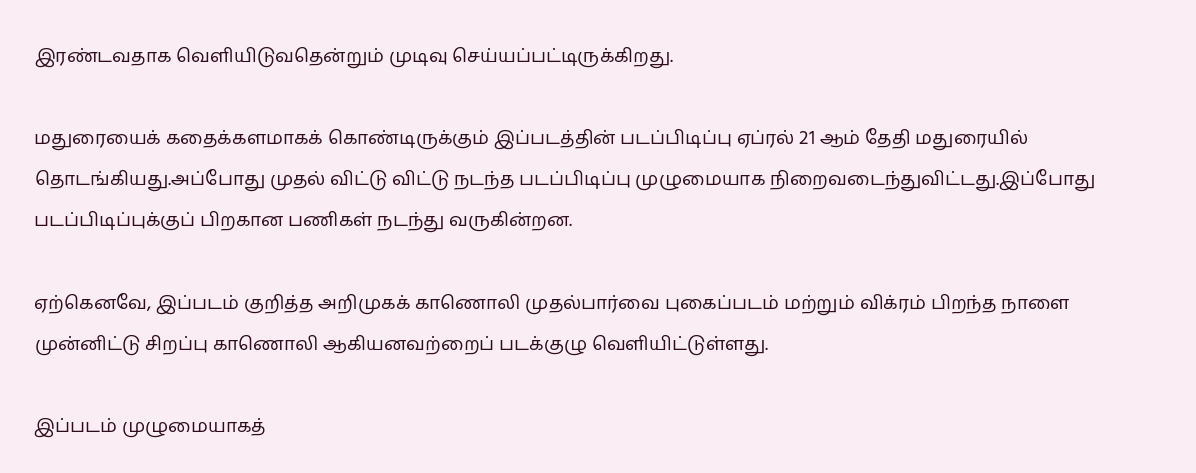இரண்டவதாக வெளியிடுவதென்றும் முடிவு செய்யப்பட்டிருக்கிறது.

மதுரையைக் கதைக்களமாகக் கொண்டிருக்கும் இப்படத்தின் படப்பிடிப்பு ஏப்ரல் 21 ஆம் தேதி மதுரையில் தொடங்கியது.அப்போது முதல் விட்டு விட்டு நடந்த படப்பிடிப்பு முழுமையாக நிறைவடைந்துவிட்டது.இப்போது படப்பிடிப்புக்குப் பிறகான பணிகள் நடந்து வருகின்றன.

ஏற்கெனவே, இப்படம் குறித்த அறிமுகக் காணொலி முதல்பார்வை புகைப்படம் மற்றும் விக்ரம் பிறந்த நாளை முன்னிட்டு சிறப்பு காணொலி ஆகியனவற்றைப் படக்குழு வெளியிட்டுள்ளது.

இப்படம் முழுமையாகத்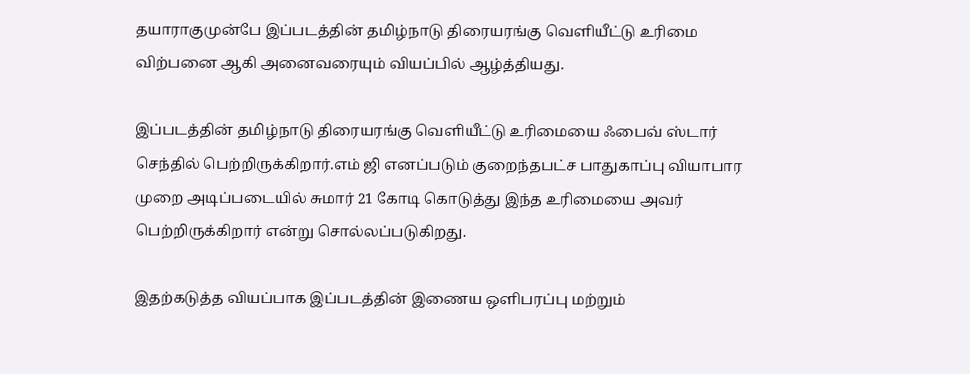தயாராகுமுன்பே இப்படத்தின் தமிழ்நாடு திரையரங்கு வெளியீட்டு உரிமை விற்பனை ஆகி அனைவரையும் வியப்பில் ஆழ்த்தியது.

இப்படத்தின் தமிழ்நாடு திரையரங்கு வெளியீட்டு உரிமையை ஃபைவ் ஸ்டார் செந்தில் பெற்றிருக்கிறார்.எம் ஜி எனப்படும் குறைந்தபட்ச பாதுகாப்பு வியாபார முறை அடிப்படையில் சுமார் 21 கோடி கொடுத்து இந்த உரிமையை அவர் பெற்றிருக்கிறார் என்று சொல்லப்படுகிறது.

இதற்கடுத்த வியப்பாக இப்படத்தின் இணைய ஒளிபரப்பு மற்றும்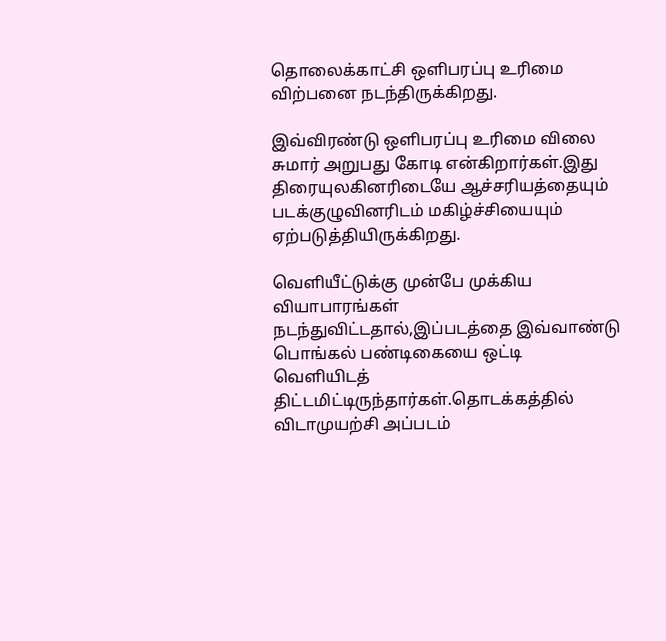தொலைக்காட்சி ஒளிபரப்பு உரிமை விற்பனை நடந்திருக்கிறது.

இவ்விரண்டு ஒளிபரப்பு உரிமை விலை சுமார் அறுபது கோடி என்கிறார்கள்.இது திரையுலகினரிடையே ஆச்சரியத்தையும் படக்குழுவினரிடம் மகிழ்ச்சியையும் ஏற்படுத்தியிருக்கிறது.

வெளியீட்டுக்கு முன்பே முக்கிய வியாபாரங்கள் நடந்துவிட்டதால்,இப்படத்தை இவ்வாண்டு பொங்கல் பண்டிகையை ஒட்டி வெளியிடத் திட்டமிட்டிருந்தார்கள்.தொடக்கத்தில் விடாமுயற்சி அப்படம்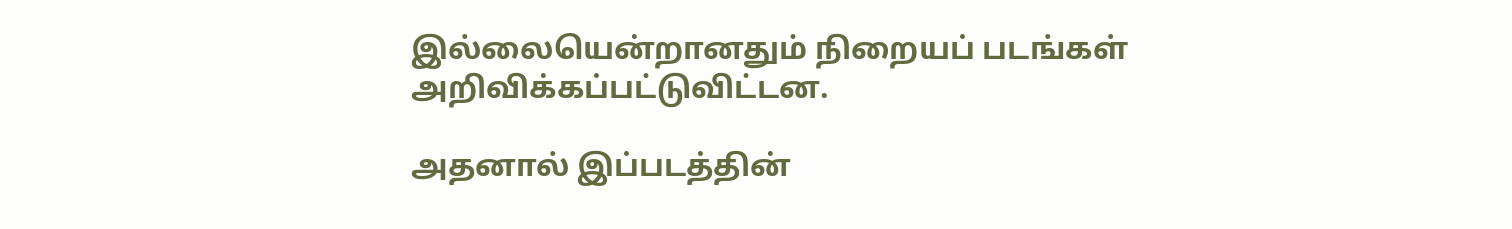இல்லையென்றானதும் நிறையப் படங்கள் அறிவிக்கப்பட்டுவிட்டன.

அதனால் இப்படத்தின்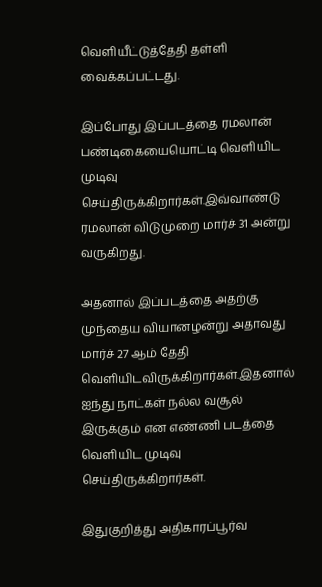வெளியீட்டுத்தேதி தள்ளி வைக்கப்பட்டது.

இப்போது இப்படத்தை ரமலான் பண்டிகையையொட்டி வெளியிட முடிவு செய்திருக்கிறார்கள்.இவ்வாண்டு ரமலான் விடுமுறை மார்ச் 31 அன்று வருகிறது.

அதனால் இப்படத்தை அதற்கு முந்தைய வியானழன்று அதாவது மார்ச் 27 ஆம் தேதி வெளியிடவிருக்கிறார்கள்.இதனால் ஐந்து நாட்கள் நல்ல வசூல் இருக்கும் என எண்ணி படத்தை வெளியிட முடிவு செய்திருக்கிறார்கள்.

இதுகுறித்து அதிகாரப்பூர்வ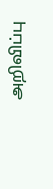அறிவிப்பு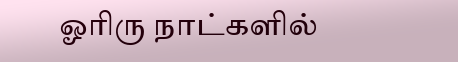ஓரிரு நாட்களில்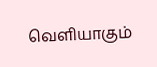வெளியாகும்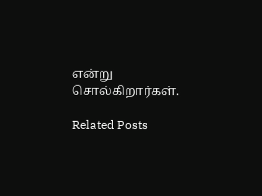என்று சொல்கிறார்கள்.

Related Posts